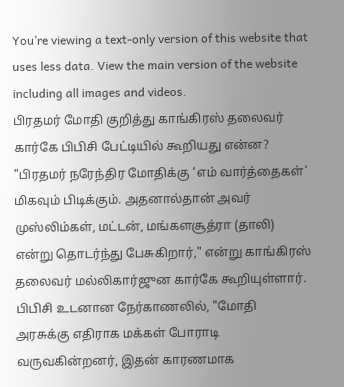You’re viewing a text-only version of this website that uses less data. View the main version of the website including all images and videos.
பிரதமர் மோதி குறித்து காங்கிரஸ் தலைவர் கார்கே பிபிசி பேட்டியில் கூறியது என்ன?
"பிரதமர் நரேந்திர மோதிக்கு ‘எம் வார்த்தைகள்’ மிகவும் பிடிக்கும். அதனால்தான் அவர் முஸ்லிம்கள், மட்டன், மங்களசூத்ரா (தாலி) என்று தொடர்ந்து பேசுகிறார்," என்று காங்கிரஸ் தலைவர் மல்லிகார்ஜுன கார்கே கூறியுள்ளார்.
பிபிசி உடனான நேர்காணலில், "மோதி அரசுக்கு எதிராக மக்கள் போராடி வருவகின்றனர், இதன் காரணமாக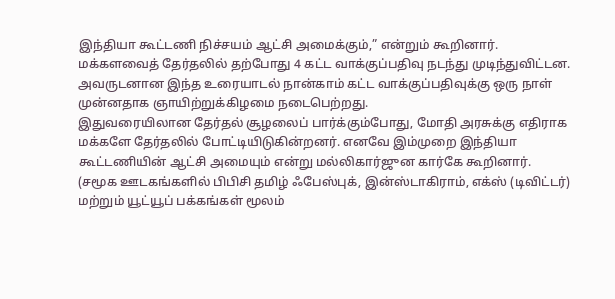இந்தியா கூட்டணி நிச்சயம் ஆட்சி அமைக்கும்,” என்றும் கூறினார்.
மக்களவைத் தேர்தலில் தற்போது 4 கட்ட வாக்குப்பதிவு நடந்து முடிந்துவிட்டன. அவருடனான இந்த உரையாடல் நான்காம் கட்ட வாக்குப்பதிவுக்கு ஒரு நாள் முன்னதாக ஞாயிற்றுக்கிழமை நடைபெற்றது.
இதுவரையிலான தேர்தல் சூழலைப் பார்க்கும்போது, மோதி அரசுக்கு எதிராக மக்களே தேர்தலில் போட்டியிடுகின்றனர். எனவே இம்முறை இந்தியா கூட்டணியின் ஆட்சி அமையும் என்று மல்லிகார்ஜுன கார்கே கூறினார்.
(சமூக ஊடகங்களில் பிபிசி தமிழ் ஃபேஸ்புக், இன்ஸ்டாகிராம், எக்ஸ் (டிவிட்டர்) மற்றும் யூட்யூப் பக்கங்கள் மூலம்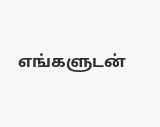எங்களுடன்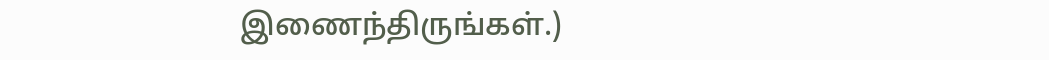இணைந்திருங்கள்.)